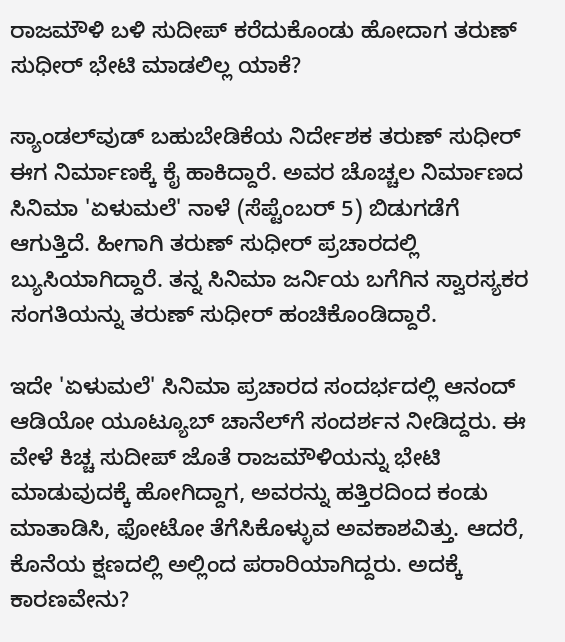ರಾಜಮೌಳಿ ಬಳಿ ಸುದೀಪ್ ಕರೆದುಕೊಂಡು ಹೋದಾಗ ತರುಣ್ ಸುಧೀರ್ ಭೇಟಿ ಮಾಡಲಿಲ್ಲ ಯಾಕೆ?

ಸ್ಯಾಂಡಲ್‌ವುಡ್ ಬಹುಬೇಡಿಕೆಯ ನಿರ್ದೇಶಕ ತರುಣ್ ಸುಧೀರ್ ಈಗ ನಿರ್ಮಾಣಕ್ಕೆ ಕೈ ಹಾಕಿದ್ದಾರೆ. ಅವರ ಚೊಚ್ಚಲ ನಿರ್ಮಾಣದ ಸಿನಿಮಾ 'ಏಳುಮಲೆ' ನಾಳೆ (ಸೆಪ್ಟೆಂಬರ್ 5) ಬಿಡುಗಡೆಗೆ ಆಗುತ್ತಿದೆ. ಹೀಗಾಗಿ ತರುಣ್ ಸುಧೀರ್ ಪ್ರಚಾರದಲ್ಲಿ ಬ್ಯುಸಿಯಾಗಿದ್ದಾರೆ. ತನ್ನ ಸಿನಿಮಾ ಜರ್ನಿಯ ಬಗೆಗಿನ ಸ್ವಾರಸ್ಯಕರ ಸಂಗತಿಯನ್ನು ತರುಣ್ ಸುಧೀರ್ ಹಂಚಿಕೊಂಡಿದ್ದಾರೆ.

ಇದೇ 'ಏಳುಮಲೆ' ಸಿನಿಮಾ ಪ್ರಚಾರದ ಸಂದರ್ಭದಲ್ಲಿ ಆನಂದ್ ಆಡಿಯೋ ಯೂಟ್ಯೂಬ್ ಚಾನೆಲ್‌ಗೆ ಸಂದರ್ಶನ ನೀಡಿದ್ದರು. ಈ ವೇಳೆ ಕಿಚ್ಚ ಸುದೀಪ್ ಜೊತೆ ರಾಜಮೌಳಿಯನ್ನು ಭೇಟಿ ಮಾಡುವುದಕ್ಕೆ ಹೋಗಿದ್ದಾಗ, ಅವರನ್ನು ಹತ್ತಿರದಿಂದ ಕಂಡು ಮಾತಾಡಿಸಿ, ಫೋಟೋ ತೆಗೆಸಿಕೊಳ್ಳುವ ಅವಕಾಶವಿತ್ತು. ಆದರೆ, ಕೊನೆಯ ಕ್ಷಣದಲ್ಲಿ ಅಲ್ಲಿಂದ ಪರಾರಿಯಾಗಿದ್ದರು. ಅದಕ್ಕೆ ಕಾರಣವೇನು?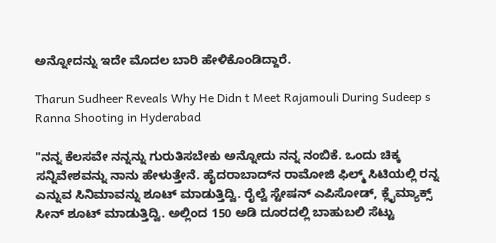ಅನ್ನೋದನ್ನು ಇದೇ ಮೊದಲ ಬಾರಿ ಹೇಳಿಕೊಂಡಿದ್ದಾರೆ.

Tharun Sudheer Reveals Why He Didn t Meet Rajamouli During Sudeep s Ranna Shooting in Hyderabad

"ನನ್ನ ಕೆಲಸವೇ ನನ್ನನ್ನು ಗುರುತಿಸಬೇಕು ಅನ್ನೋದು ನನ್ನ ನಂಬಿಕೆ. ಒಂದು ಚಿಕ್ಕ ಸನ್ನಿವೇಶವನ್ನು ನಾನು ಹೇಳುತ್ತೇನೆ. ಹೈದರಾಬಾದ್‌ನ ರಾಮೋಜಿ ಫಿಲ್ಮ್ ಸಿಟಿಯಲ್ಲಿ ರನ್ನ ಎನ್ನುವ ಸಿನಿಮಾವನ್ನು ಶೂಟ್ ಮಾಡುತ್ತಿದ್ವಿ. ರೈಲ್ವೆ ಸ್ಟೇಷನ್ ಎಪಿಸೋಡ್, ಕ್ಲೈಮ್ಯಾಕ್ಸ್ ಸೀನ್ ಶೂಟ್ ಮಾಡುತ್ತಿದ್ವಿ. ಅಲ್ಲಿಂದ 150 ಅಡಿ ದೂರದಲ್ಲಿ ಬಾಹುಬಲಿ ಸೆಟ್ಟು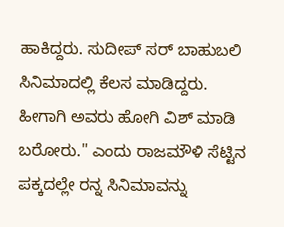ಹಾಕಿದ್ದರು. ಸುದೀಪ್ ಸರ್ ಬಾಹುಬಲಿ ಸಿನಿಮಾದಲ್ಲಿ ಕೆಲಸ ಮಾಡಿದ್ದರು. ಹೀಗಾಗಿ ಅವರು ಹೋಗಿ ವಿಶ್ ಮಾಡಿ ಬರೋರು." ಎಂದು ರಾಜಮೌಳಿ ಸೆಟ್ಟಿನ ಪಕ್ಕದಲ್ಲೇ ರನ್ನ ಸಿನಿಮಾವನ್ನು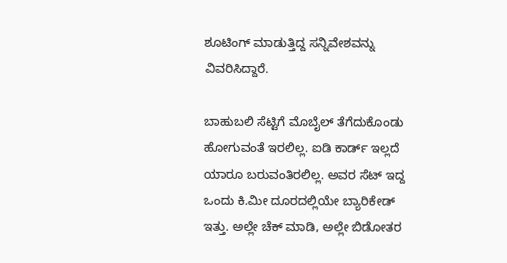ಶೂಟಿಂಗ್ ಮಾಡುತ್ತಿದ್ದ ಸನ್ನಿವೇಶವನ್ನು ವಿವರಿಸಿದ್ದಾರೆ.

ಬಾಹುಬಲಿ ಸೆಟ್ಟಿಗೆ ಮೊಬೈಲ್ ತೆಗೆದುಕೊಂಡು ಹೋಗುವಂತೆ ಇರಲಿಲ್ಲ. ಐಡಿ ಕಾರ್ಡ್ ಇಲ್ಲದೆ ಯಾರೂ ಬರುವಂತಿರಲಿಲ್ಲ. ಅವರ ಸೆಟ್ ಇದ್ದ ಒಂದು ಕಿ.ಮೀ ದೂರದಲ್ಲಿಯೇ ಬ್ಯಾರಿಕೇಡ್ ಇತ್ತು. ಅಲ್ಲೇ ಚೆಕ್ ಮಾಡಿ, ಅಲ್ಲೇ ಬಿಡೋತರ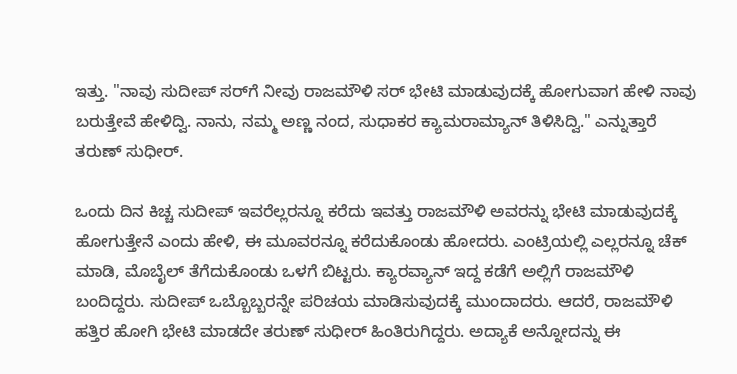ಇತ್ತು. "ನಾವು ಸುದೀಪ್ ಸರ್‌ಗೆ ನೀವು ರಾಜಮೌಳಿ ಸರ್ ಭೇಟಿ ಮಾಡುವುದಕ್ಕೆ ಹೋಗುವಾಗ ಹೇಳಿ ನಾವು ಬರುತ್ತೇವೆ ಹೇಳಿದ್ವಿ. ನಾನು, ನಮ್ಮ ಅಣ್ಣ ನಂದ, ಸುಧಾಕರ ಕ್ಯಾಮರಾಮ್ಯಾನ್ ತಿಳಿಸಿದ್ವಿ." ಎನ್ನುತ್ತಾರೆ ತರುಣ್ ಸುಧೀರ್.

ಒಂದು ದಿನ ಕಿಚ್ಚ ಸುದೀಪ್ ಇವರೆಲ್ಲರನ್ನೂ ಕರೆದು ಇವತ್ತು ರಾಜಮೌಳಿ ಅವರನ್ನು ಭೇಟಿ ಮಾಡುವುದಕ್ಕೆ ಹೋಗುತ್ತೇನೆ ಎಂದು ಹೇಳಿ, ಈ ಮೂವರನ್ನೂ ಕರೆದುಕೊಂಡು ಹೋದರು. ಎಂಟ್ರಿಯಲ್ಲಿ ಎಲ್ಲರನ್ನೂ ಚೆಕ್ ಮಾಡಿ, ಮೊಬೈಲ್ ತೆಗೆದುಕೊಂಡು ಒಳಗೆ ಬಿಟ್ಟರು. ಕ್ಯಾರವ್ಯಾನ್ ಇದ್ದ ಕಡೆಗೆ ಅಲ್ಲಿಗೆ ರಾಜಮೌಳಿ ಬಂದಿದ್ದರು. ಸುದೀಪ್ ಒಬ್ಬೊಬ್ಬರನ್ನೇ ಪರಿಚಯ ಮಾಡಿಸುವುದಕ್ಕೆ ಮುಂದಾದರು. ಆದರೆ, ರಾಜಮೌಳಿ ಹತ್ತಿರ ಹೋಗಿ ಭೇಟಿ ಮಾಡದೇ ತರುಣ್ ಸುಧೀರ್ ಹಿಂತಿರುಗಿದ್ದರು. ಅದ್ಯಾಕೆ ಅನ್ನೋದನ್ನು ಈ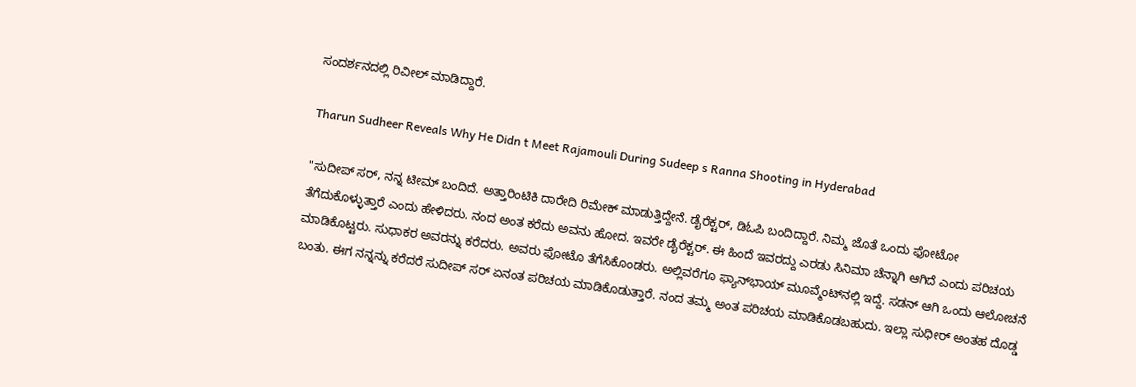ಸಂದರ್ಶನದಲ್ಲಿ ರಿವೀಲ್ ಮಾಡಿದ್ದಾರೆ.

Tharun Sudheer Reveals Why He Didn t Meet Rajamouli During Sudeep s Ranna Shooting in Hyderabad

"ಸುದೀಪ್ ಸರ್, ನನ್ನ ಟೀಮ್ ಬಂದಿದೆ. ಅತ್ತಾರಿಂಟಿಕಿ ದಾರೇದಿ ರಿಮೇಕ್ ಮಾಡುತ್ತಿದ್ದೇನೆ. ಡೈರೆಕ್ಟರ್, ಡಿಓಪಿ ಬಂದಿದ್ದಾರೆ. ನಿಮ್ಮ ಜೊತೆ ಒಂದು ಫೋಟೋ ತೆಗೆದುಕೊಳ್ಳುತ್ತಾರೆ ಎಂದು ಹೇಳಿದರು. ನಂದ ಅಂತ ಕರೆದು ಅವನು ಹೋದ. ಇವರೇ ಡೈರೆಕ್ಟರ್. ಈ ಹಿಂದೆ ಇವರದ್ದು ಎರಡು ಸಿನಿಮಾ ಚೆನ್ನಾಗಿ ಆಗಿದೆ ಎಂದು ಪರಿಚಯ ಮಾಡಿಕೊಟ್ಟರು. ಸುಧಾಕರ ಅವರನ್ನು ಕರೆದರು. ಅವರು ಫೋಟೊ ತೆಗೆಸಿಕೊಂಡರು. ಅಲ್ಲಿವರೆಗೂ ಫ್ಯಾನ್‌ಭಾಯ್ ಮೂವ್ಮೆಂಟ್‌ನಲ್ಲಿ ಇದ್ದೆ. ಸಡನ್ ಆಗಿ ಒಂದು ಆಲೋಚನೆ ಬಂತು. ಈಗ ನನ್ನನ್ನು ಕರೆದರೆ ಸುದೀಪ್ ಸರ್ ಏನಂತ ಪರಿಚಯ ಮಾಡಿಕೊಡುತ್ತಾರೆ. ನಂದ ತಮ್ಮ ಅಂತ ಪರಿಚಯ ಮಾಡಿಕೊಡಬಹುದು. ಇಲ್ಲಾ ಸುಧೀರ್ ಅಂತಹ ದೊಡ್ಡ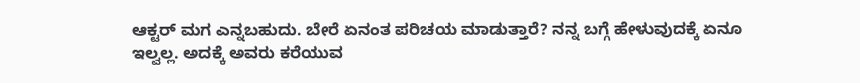ಆಕ್ಟರ್ ಮಗ ಎನ್ನಬಹುದು. ಬೇರೆ ಏನಂತ ಪರಿಚಯ ಮಾಡುತ್ತಾರೆ? ನನ್ನ ಬಗ್ಗೆ ಹೇಳುವುದಕ್ಕೆ ಏನೂ ಇಲ್ವಲ್ಲ. ಅದಕ್ಕೆ ಅವರು ಕರೆಯುವ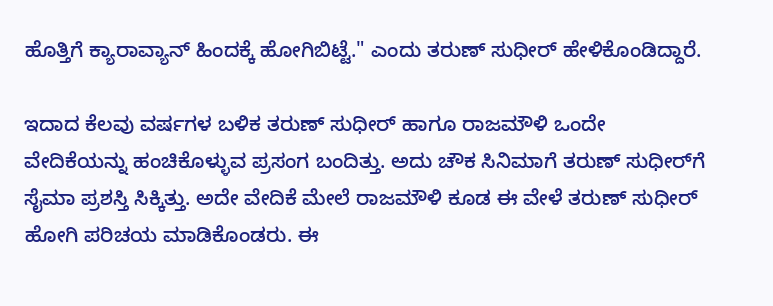ಹೊತ್ತಿಗೆ ಕ್ಯಾರಾವ್ಯಾನ್ ಹಿಂದಕ್ಕೆ ಹೋಗಿಬಿಟ್ಟೆ." ಎಂದು ತರುಣ್ ಸುಧೀರ್ ಹೇಳಿಕೊಂಡಿದ್ದಾರೆ.

ಇದಾದ ಕೆಲವು ವರ್ಷಗಳ ಬಳಿಕ ತರುಣ್ ಸುಧೀರ್ ಹಾಗೂ ರಾಜಮೌಳಿ ಒಂದೇ ವೇದಿಕೆಯನ್ನು ಹಂಚಿಕೊಳ್ಳುವ ಪ್ರಸಂಗ ಬಂದಿತ್ತು. ಅದು ಚೌಕ ಸಿನಿಮಾಗೆ ತರುಣ್ ಸುಧೀರ್‌ಗೆ ಸೈಮಾ ಪ್ರಶಸ್ತಿ ಸಿಕ್ಕಿತ್ತು. ಅದೇ ವೇದಿಕೆ ಮೇಲೆ ರಾಜಮೌಳಿ ಕೂಡ ಈ ವೇಳೆ ತರುಣ್ ಸುಧೀರ್ ಹೋಗಿ ಪರಿಚಯ ಮಾಡಿಕೊಂಡರು. ಈ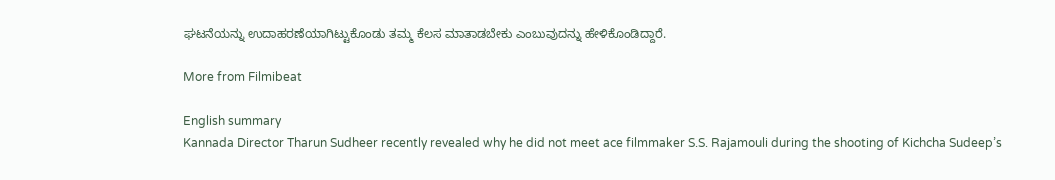ಘಟನೆಯನ್ನು ಉದಾಹರಣೆಯಾಗಿಟ್ಟುಕೊಂಡು ತಮ್ಮ ಕೆಲಸ ಮಾತಾಡಬೇಕು ಎಂಬುವುದನ್ನು ಹೇಳಿಕೊಂಡಿದ್ದಾರೆ.

More from Filmibeat

English summary
Kannada Director Tharun Sudheer recently revealed why he did not meet ace filmmaker S.S. Rajamouli during the shooting of Kichcha Sudeep’s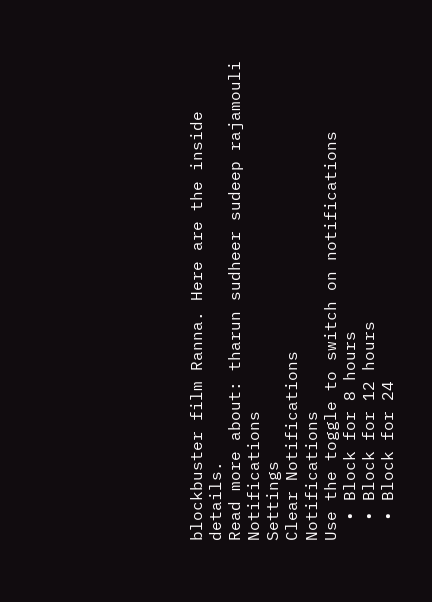blockbuster film Ranna. Here are the inside details.
Read more about: tharun sudheer sudeep rajamouli
Notifications
Settings
Clear Notifications
Notifications
Use the toggle to switch on notifications
  • Block for 8 hours
  • Block for 12 hours
  • Block for 24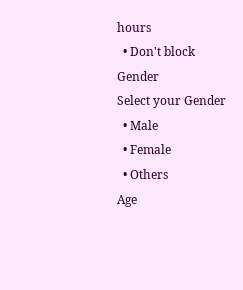hours
  • Don't block
Gender
Select your Gender
  • Male
  • Female
  • Others
Age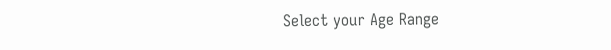Select your Age Range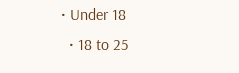• Under 18
  • 18 to 25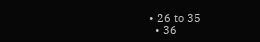• 26 to 35
  • 36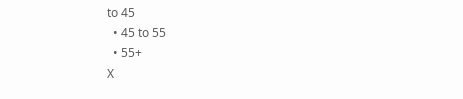to 45
  • 45 to 55
  • 55+
X